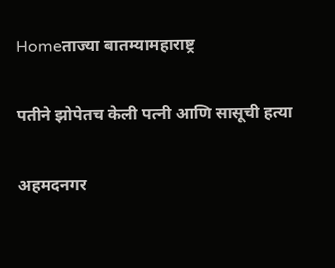Homeताज्या बातम्यामहाराष्ट्र

पतीने झोपेतच केली पत्नी आणि सासूची हत्या

अहमदनगर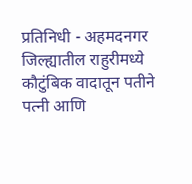प्रतिनिधी - अहमदनगर जिल्ह्यातील राहुरीमध्ये कौटुंबिक वादातून पतीने पत्नी आणि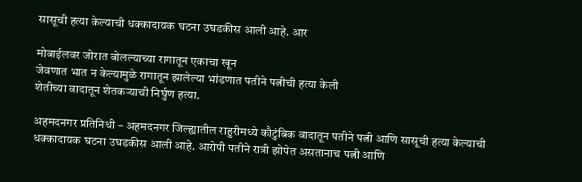सासूची हत्या केल्याची धक्कादायक घटना उघडकीस आली आहे. आर

मोबाईलवर जोरात बोलल्याच्या रागातून एकाचा खून
जेवणात भात न केल्यामुळे रागातून झालेल्या भांडणात पतीने पत्नीची हत्या केली
शेतीच्या वादातून शेतकर्‍याची निर्घुण हत्या.

अहमदनगर प्रतिनिधी – अहमदनगर जिल्ह्यातील राहुरीमध्ये कौटुंबिक वादातून पतीने पत्नी आणि सासूची हत्या केल्याची धक्कादायक घटना उघडकीस आली आहे. आरोपी पतीने रात्री झोपेत असतानाच पत्नी आणि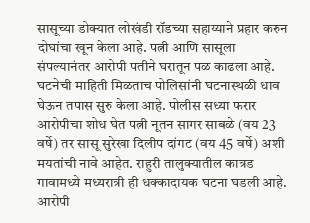सासूच्या डोक्यात लोखंडी रॉडच्या सहाय्याने प्रहार करुन दोघांचा खून केला आहे. पत्नी आणि सासूला संपल्यानंतर आरोपी पतीने घरातून पळ काढला आहे. घटनेची माहिती मिळताच पोलिसांनी घटनास्थळी धाव घेऊन तपास सुरु केला आहे. पोलीस सध्या फरार आरोपीचा शोध घेत पत्नी नूतन सागर साबळे (वय 23 वर्षे) तर सासू सुरेखा दिलीप दांगट (वय 45 वर्षे) अशी मयतांची नावे आहेत. राहुरी तालुक्यातील कात्रड गावामध्ये मध्यरात्री ही धक्कादायक घटना घडली आहे. आरोपी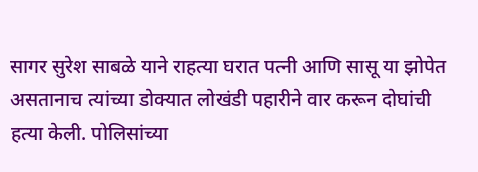सागर सुरेश साबळे याने राहत्या घरात पत्नी आणि सासू या झोपेत असतानाच त्यांच्या डोक्यात लोखंडी पहारीने वार करून दोघांची हत्या केली. पोलिसांच्या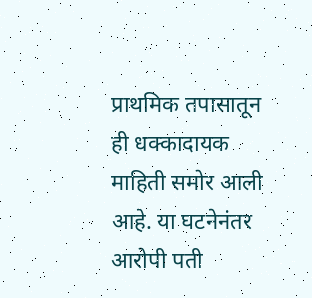प्राथमिक तपासातून ही धक्कादायक माहिती समोर आली आहे. या घटनेनंतर आरोपी पती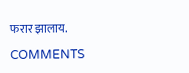फरार झालाय.

COMMENTS